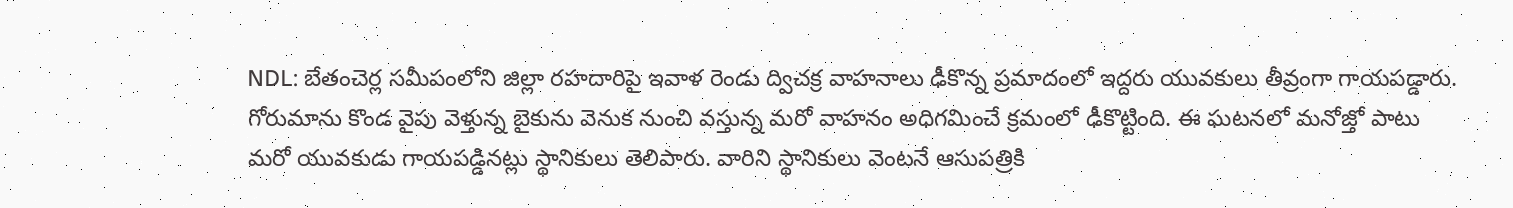NDL: బేతంచెర్ల సమీపంలోని జిల్లా రహదారిపై ఇవాళ రెండు ద్విచక్ర వాహనాలు ఢీకొన్న ప్రమాదంలో ఇద్దరు యువకులు తీవ్రంగా గాయపడ్డారు. గోరుమాను కొండ వైపు వెళ్తున్న బైకును వెనుక నుంచి వస్తున్న మరో వాహనం అధిగమించే క్రమంలో ఢీకొట్టింది. ఈ ఘటనలో మనోజ్తో పాటు మరో యువకుడు గాయపడ్డినట్లు స్థానికులు తెలిపారు. వారిని స్థానికులు వెంటనే ఆసుపత్రికి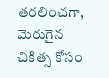తరలించగా, మెరుగైన చికిత్స కోసం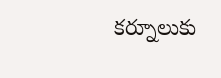కర్నూలుకు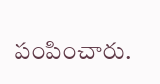పంపించారు.